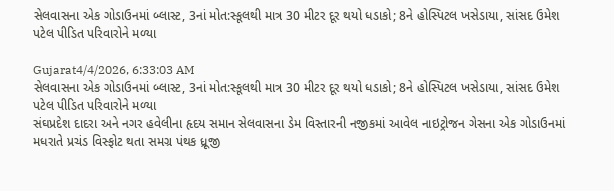સેલવાસના એક ગોડાઉનમાં બ્લાસ્ટ, 3નાં મોત:સ્કૂલથી માત્ર 30 મીટર દૂર થયો ધડાકો; 8ને હોસ્પિટલ ખસેડાયા, સાંસદ ઉમેશ પટેલ પીડિત પરિવારોને મળ્યા

Gujarat4/4/2026, 6:33:03 AM
સેલવાસના એક ગોડાઉનમાં બ્લાસ્ટ, 3નાં મોત:સ્કૂલથી માત્ર 30 મીટર દૂર થયો ધડાકો; 8ને હોસ્પિટલ ખસેડાયા, સાંસદ ઉમેશ પટેલ પીડિત પરિવારોને મળ્યા
સંઘપ્રદેશ દાદરા અને નગર હવેલીના હૃદય સમાન સેલવાસના ડેમ વિસ્તારની નજીકમાં આવેલ નાઇટ્રોજન ગેસના એક ગોડાઉનમાં મધરાતે પ્રચંડ વિસ્ફોટ થતા સમગ્ર પંથક ધ્રૂજી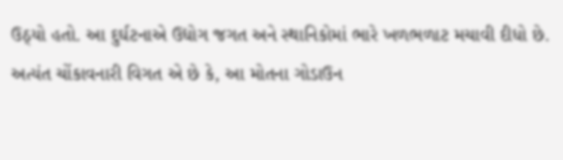ઉઠ્યો હતો. આ દુર્ઘટનાએ ઉદ્યોગ જગત અને સ્થાનિકોમાં ભારે ખળભળાટ મચાવી દીધો છે. અત્યંત ચોંકાવનારી વિગત એ છે કે, આ મોતના ગોડાઉન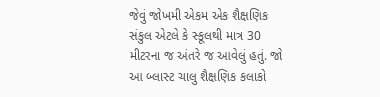જેવું જોખમી એકમ એક શૈક્ષણિક સંકુલ એટલે કે સ્કૂલથી માત્ર 30 મીટરના જ અંતરે જ આવેલું હતું. જો આ બ્લાસ્ટ ચાલુ શૈક્ષણિક કલાકો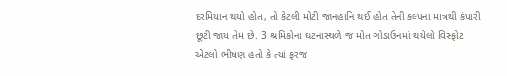દરમિયાન થયો હોત, તો કેટલી મોટી જાનહાનિ થઈ હોત તેની કલ્પના માત્રથી કંપારી છૂટી જાય તેમ છે. 3 શ્રમિકોના ઘટનાસ્થળે જ મોત ગોડાઉનમાં થયેલો વિસ્ફોટ એટલો ભીષણ હતો કે ત્યાં ફરજ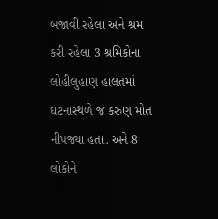બજાવી રહેલા અને શ્રમ કરી રહેલા 3 શ્રમિકોના લોહીલુહાણ હાલતમાં ઘટનાસ્થળે જ કરુણ મોત નીપજ્યા હતા. અને 8 લોકોને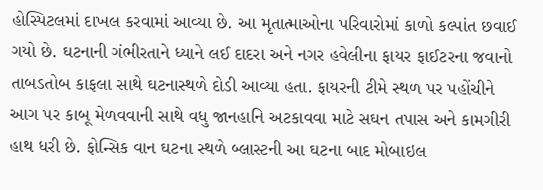હોસ્પિટલમાં દાખલ કરવામાં આવ્યા છે. આ મૃતાત્માઓના પરિવારોમાં કાળો કલ્પાંત છવાઈ ગયો છે. ઘટનાની ગંભીરતાને ધ્યાને લઈ દાદરા અને નગર હવેલીના ફાયર ફાઈટરના જવાનો તાબડતોબ કાફલા સાથે ઘટનાસ્થળે દોડી આવ્યા હતા. ફાયરની ટીમે સ્થળ પર પહોંચીને આગ પર કાબૂ મેળવવાની સાથે વધુ જાનહાનિ અટકાવવા માટે સઘન તપાસ અને કામગીરી હાથ ધરી છે. ફોન્સિક વાન ઘટના સ્થળે બ્લાસ્ટની આ ઘટના બાદ મોબાઇલ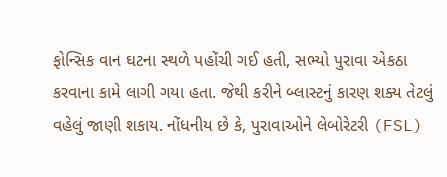ફોન્સિક વાન ઘટના સ્થળે પહોંચી ગઈ હતી, સભ્યો પુરાવા એકઠા કરવાના કામે લાગી ગયા હતા. જેથી કરીને બ્લાસ્ટનું કારણ શક્ય તેટલું વહેલું જાણી શકાય. નોંધનીય છે કે, પુરાવાઓને લેબોરેટરી (FSL)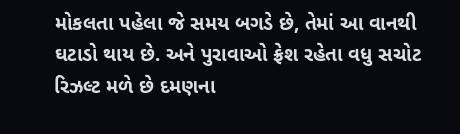મોકલતા પહેલા જે સમય બગડે છે, તેમાં આ વાનથી ઘટાડો થાય છે. અને પુરાવાઓ ફ્રેશ રહેતા વધુ સચોટ રિઝલ્ટ મળે છે દમણના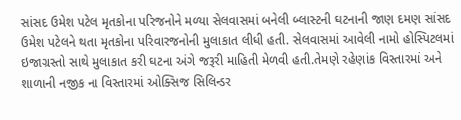સાંસદ ઉમેશ પટેલ મૃતકોના પરિજનોને મળ્યા સેલવાસમાં બનેલી બ્લાસ્ટની ઘટનાની જાણ દમણ સાંસદ ઉમેશ પટેલને થતા મૃતકોના પરિવારજનોની મુલાકાત લીધી હતી. સેલવાસમાં આવેલી નામો હોસ્પિટલમાં ઇજાગ્રસ્તો સાથે મુલાકાત કરી ઘટના અંગે જરૂરી માહિતી મેળવી હતી.તેમણે રહેણાંક વિસ્તારમાં અને શાળાની નજીક ના વિસ્તારમાં ઓક્સિજ સિલિન્ડર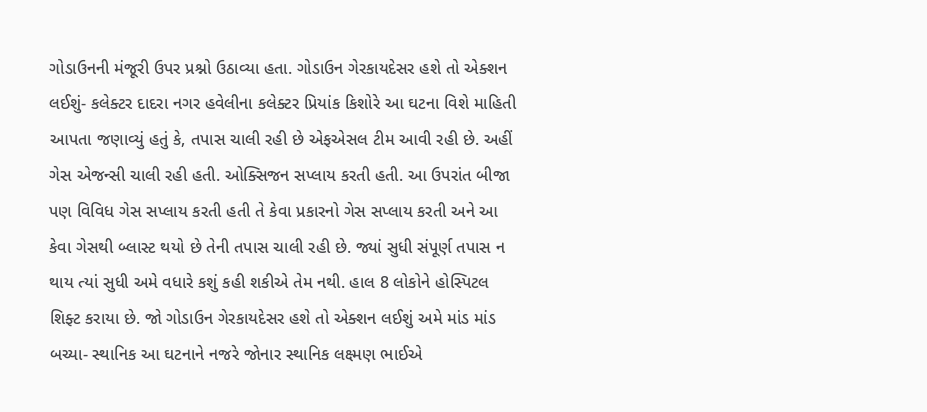ગોડાઉનની મંજૂરી ઉપર પ્રશ્નો ઉઠાવ્યા હતા. ગોડાઉન ગેરકાયદેસર હશે તો એક્શન લઈશું- કલેક્ટર દાદરા નગર હવેલીના કલેક્ટર પ્રિયાંક કિશોરે આ ઘટના વિશે માહિતી આપતા જણાવ્યું હતું કે, તપાસ ચાલી રહી છે એફએસલ ટીમ આવી રહી છે. અહીં ગેસ એજન્સી ચાલી રહી હતી. ઓક્સિજન સપ્લાય કરતી હતી. આ ઉપરાંત બીજા પણ વિવિધ ગેસ સપ્લાય કરતી હતી તે કેવા પ્રકારનો ગેસ સપ્લાય કરતી અને આ કેવા ગેસથી બ્લાસ્ટ થયો છે તેની તપાસ ચાલી રહી છે. જ્યાં સુધી સંપૂર્ણ તપાસ ન થાય ત્યાં સુધી અમે વધારે કશું કહી શકીએ તેમ નથી. હાલ 8 લોકોને હોસ્પિટલ શિફ્ટ કરાયા છે. જો ગોડાઉન ગેરકાયદેસર હશે તો એક્શન લઈશું અમે માંડ માંડ બચ્યા- સ્થાનિક આ ઘટનાને નજરે જોનાર સ્થાનિક લક્ષ્મણ ભાઈએ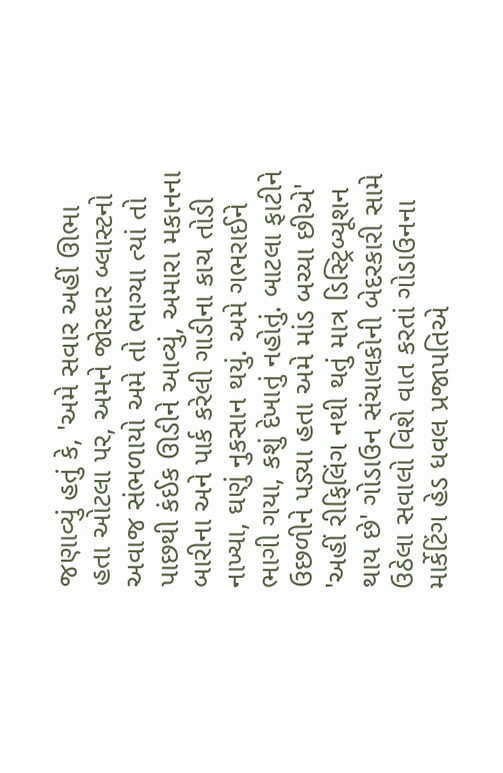જણાવ્યું હતું કે, 'અમે સવાર અહીં ઊભા હતા ઓટલા પર, અમને જોરદાર બ્લાસ્ટનો અવાજ સંભળાયો અમે તો ભાગ્યા ત્યાં તો પાછથી કંઈક ઊડીને આવ્યું, અમારા મકાનના બારીના અને પાર્ક કરેલી ગાડીના કાચ તોડી નાખ્યા, ઘણું નુકસાન થયું. અમે ગભરાઈને ભાગી ગયા, કશું દેખાતું નહોતું. બાટલા ફાટીને ઉછળીને પડ્યા હતા અમે માંડ બચ્યા છીએ' 'અહીં રીફિલિંગ નથી થતું માત્ર ડિસ્ટ્રિબ્યૂશન થાય છે' ગોડાઉન સંચાલકોની બેદરકારી સામે ઉઠેલા સવાલો વિશે વાત કરતાં ગોડાઉનના માર્કેટિંગ હેડ ધવલ પ્રજાપતિએ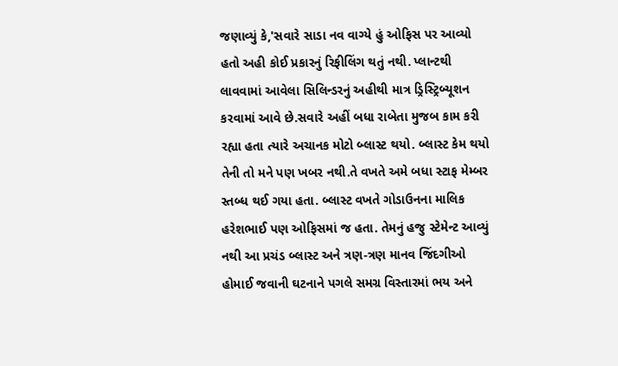જણાવ્યું કે,'સવારે સાડા નવ વાગ્યે હું ઓફિસ પર આવ્યો હતો અહી કોઈ પ્રકારનું રિફીલિંગ થતું નથી. પ્લાન્ટથી લાવવામાં આવેલા સિલિન્ડરનું અહીથી માત્ર ડ્રિસ્ટ્રિબ્યૂશન કરવામાં આવે છે.સવારે અહીં બધા રાબેતા મુજબ કામ કરી રહ્યા હતા ત્યારે અચાનક મોટો બ્લાસ્ટ થયો. બ્લાસ્ટ કેમ થયો તેની તો મને પણ ખબર નથી.તે વખતે અમે બધા સ્ટાફ મેમ્બર સ્તબ્ધ થઈ ગયા હતા. બ્લાસ્ટ વખતે ગોડાઉનના માલિક હરેશભાઈ પણ ઓફિસમાં જ હતા. તેમનું હજુ સ્ટેમેન્ટ આવ્યું નથી આ પ્રચંડ બ્લાસ્ટ અને ત્રણ-ત્રણ માનવ જિંદગીઓ હોમાઈ જવાની ઘટનાને પગલે સમગ્ર વિસ્તારમાં ભય અને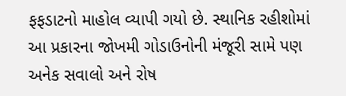ફફડાટનો માહોલ વ્યાપી ગયો છે. સ્થાનિક રહીશોમાં આ પ્રકારના જોખમી ગોડાઉનોની મંજૂરી સામે પણ અનેક સવાલો અને રોષ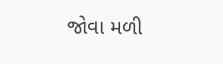જોવા મળી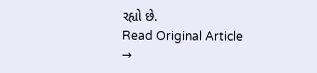રહ્યો છે.
Read Original Article →